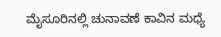ಮೈಸೂರಿನಲ್ಲಿ ಚುನಾವಣೆ ಕಾವಿನ ಮಧ್ಯೆ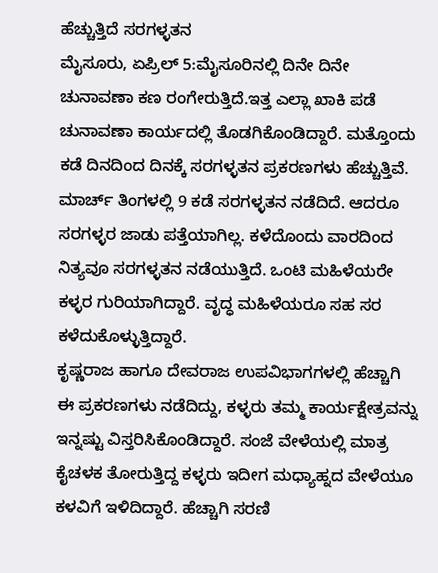ಹೆಚ್ಚುತ್ತಿದೆ ಸರಗಳ್ಳತನ
ಮೈಸೂರು, ಏಪ್ರಿಲ್ 5:ಮೈಸೂರಿನಲ್ಲಿ ದಿನೇ ದಿನೇ ಚುನಾವಣಾ ಕಣ ರಂಗೇರುತ್ತಿದೆ.ಇತ್ತ ಎಲ್ಲಾ ಖಾಕಿ ಪಡೆ ಚುನಾವಣಾ ಕಾರ್ಯದಲ್ಲಿ ತೊಡಗಿಕೊಂಡಿದ್ದಾರೆ. ಮತ್ತೊಂದು ಕಡೆ ದಿನದಿಂದ ದಿನಕ್ಕೆ ಸರಗಳ್ಳತನ ಪ್ರಕರಣಗಳು ಹೆಚ್ಚುತ್ತಿವೆ.
ಮಾರ್ಚ್ ತಿಂಗಳಲ್ಲಿ 9 ಕಡೆ ಸರಗಳ್ಳತನ ನಡೆದಿದೆ. ಆದರೂ ಸರಗಳ್ಳರ ಜಾಡು ಪತ್ತೆಯಾಗಿಲ್ಲ. ಕಳೆದೊಂದು ವಾರದಿಂದ ನಿತ್ಯವೂ ಸರಗಳ್ಳತನ ನಡೆಯುತ್ತಿದೆ. ಒಂಟಿ ಮಹಿಳೆಯರೇ ಕಳ್ಳರ ಗುರಿಯಾಗಿದ್ದಾರೆ. ವೃದ್ಧ ಮಹಿಳೆಯರೂ ಸಹ ಸರ ಕಳೆದುಕೊಳ್ಳುತ್ತಿದ್ದಾರೆ.
ಕೃಷ್ಣರಾಜ ಹಾಗೂ ದೇವರಾಜ ಉಪವಿಭಾಗಗಳಲ್ಲಿ ಹೆಚ್ಚಾಗಿ ಈ ಪ್ರಕರಣಗಳು ನಡೆದಿದ್ದು, ಕಳ್ಳರು ತಮ್ಮ ಕಾರ್ಯಕ್ಷೇತ್ರವನ್ನು ಇನ್ನಷ್ಟು ವಿಸ್ತರಿಸಿಕೊಂಡಿದ್ದಾರೆ. ಸಂಜೆ ವೇಳೆಯಲ್ಲಿ ಮಾತ್ರ ಕೈಚಳಕ ತೋರುತ್ತಿದ್ದ ಕಳ್ಳರು ಇದೀಗ ಮಧ್ಯಾಹ್ನದ ವೇಳೆಯೂ ಕಳವಿಗೆ ಇಳಿದಿದ್ದಾರೆ. ಹೆಚ್ಚಾಗಿ ಸರಣಿ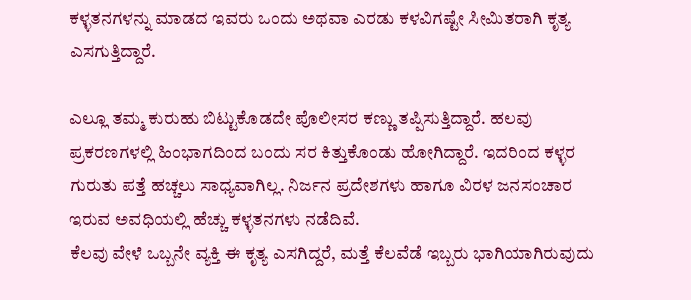ಕಳ್ಳತನಗಳನ್ನು ಮಾಡದ ಇವರು ಒಂದು ಅಥವಾ ಎರಡು ಕಳವಿಗಷ್ಟೇ ಸೀಮಿತರಾಗಿ ಕೃತ್ಯ ಎಸಗುತ್ತಿದ್ದಾರೆ.

ಎಲ್ಲೂ ತಮ್ಮ ಕುರುಹು ಬಿಟ್ಟುಕೊಡದೇ ಪೊಲೀಸರ ಕಣ್ಣು ತಪ್ಪಿಸುತ್ತಿದ್ದಾರೆ. ಹಲವು ಪ್ರಕರಣಗಳಲ್ಲಿ ಹಿಂಭಾಗದಿಂದ ಬಂದು ಸರ ಕಿತ್ತುಕೊಂಡು ಹೋಗಿದ್ದಾರೆ. ಇದರಿಂದ ಕಳ್ಳರ ಗುರುತು ಪತ್ತೆ ಹಚ್ಚಲು ಸಾಧ್ಯವಾಗಿಲ್ಲ. ನಿರ್ಜನ ಪ್ರದೇಶಗಳು ಹಾಗೂ ವಿರಳ ಜನಸಂಚಾರ ಇರುವ ಅವಧಿಯಲ್ಲಿ ಹೆಚ್ಚು ಕಳ್ಳತನಗಳು ನಡೆದಿವೆ.
ಕೆಲವು ವೇಳೆ ಒಬ್ಬನೇ ವ್ಯಕ್ತಿ ಈ ಕೃತ್ಯ ಎಸಗಿದ್ದರೆ, ಮತ್ತೆ ಕೆಲವೆಡೆ ಇಬ್ಬರು ಭಾಗಿಯಾಗಿರುವುದು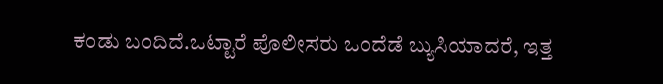ಕಂಡು ಬಂದಿದೆ.ಒಟ್ಟಾರೆ ಪೊಲೀಸರು ಒಂದೆಡೆ ಬ್ಯುಸಿಯಾದರೆ, ಇತ್ತ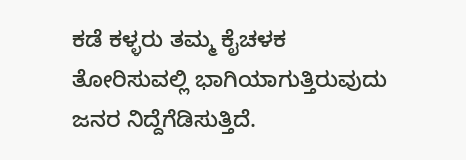ಕಡೆ ಕಳ್ಳರು ತಮ್ಮ ಕೈಚಳಕ ತೋರಿಸುವಲ್ಲಿ ಭಾಗಿಯಾಗುತ್ತಿರುವುದು ಜನರ ನಿದ್ದೆಗೆಡಿಸುತ್ತಿದೆ.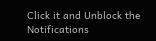Click it and Unblock the Notifications